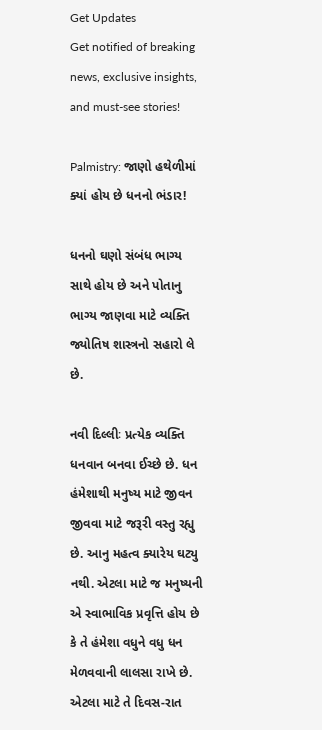Get Updates
Get notified of breaking news, exclusive insights, and must-see stories!

Palmistry: જાણો હથેળીમાં ક્યાં હોય છે ધનનો ભંડાર!

ધનનો ઘણો સંબંધ ભાગ્ય સાથે હોય છે અને પોતાનુ ભાગ્ય જાણવા માટે વ્યક્તિ જ્યોતિષ શાસ્ત્રનો સહારો લે છે.

નવી દિલ્લીઃ પ્રત્યેક વ્યક્તિ ધનવાન બનવા ઈચ્છે છે. ધન હંમેશાથી મનુષ્ય માટે જીવન જીવવા માટે જરૂરી વસ્તુ રહ્યુ છે. આનુ મહત્વ ક્યારેય ઘટ્યુ નથી. એટલા માટે જ મનુષ્યની એ સ્વાભાવિક પ્રવૃત્તિ હોય છે કે તે હંમેશા વધુને વધુ ધન મેળવવાની લાલસા રાખે છે. એટલા માટે તે દિવસ-રાત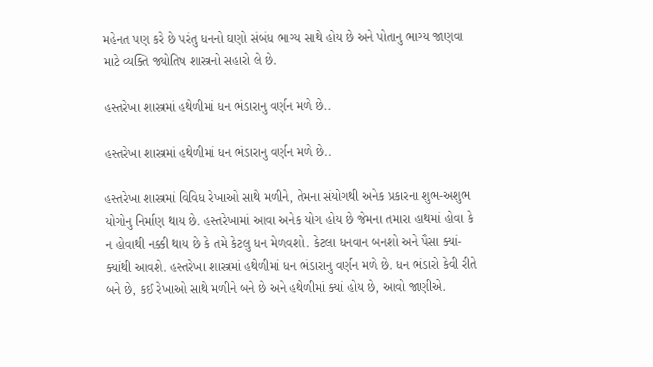મહેનત પણ કરે છે પરંતુ ધનનો ઘણો સંબંધ ભાગ્ય સાથે હોય છે અને પોતાનુ ભાગ્ય જાણવા માટે વ્યક્તિ જ્યોતિષ શાસ્ત્રનો સહારો લે છે.

હસ્તરેખા શાસ્ત્રમાં હથેળીમાં ધન ભંડારાનુ વર્ણન મળે છે..

હસ્તરેખા શાસ્ત્રમાં હથેળીમાં ધન ભંડારાનુ વર્ણન મળે છે..

હસ્તરેખા શાસ્ત્રમાં વિવિધ રેખાઓ સાથે મળીને, તેમના સંયોગથી અનેક પ્રકારના શુભ-અશુભ યોગોનુ નિર્માણ થાય છે. હસ્તરેખામાં આવા અનેક યોગ હોય છે જેમના તમારા હાથમાં હોવા કે ન હોવાથી નક્કી થાય છે કે તમે કેટલુ ધન મેળવશો. કેટલા ધનવાન બનશો અને પૈસા ક્યાં-ક્યાંથી આવશે. હસ્તરેખા શાસ્ત્રમાં હથેળીમાં ધન ભંડારાનુ વર્ણન મળે છે. ધન ભંડારો કેવી રીતે બને છે, કઈ રેખાઓ સાથે મળીને બને છે અને હથેળીમાં ક્યાં હોય છે, આવો જાણીએ.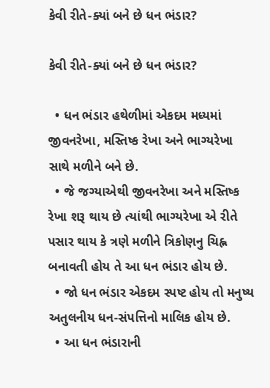કેવી રીતે-ક્યાં બને છે ધન ભંડાર?

કેવી રીતે-ક્યાં બને છે ધન ભંડાર?

  • ધન ભંડાર હથેળીમાં એકદમ મધ્યમાં જીવનરેખા, મસ્તિષ્ક રેખા અને ભાગ્યરેખા સાથે મળીને બને છે.
  • જે જગ્યાએથી જીવનરેખા અને મસ્તિષ્ક રેખા શરૂ થાય છે ત્યાંથી ભાગ્યરેખા એ રીતે પસાર થાય કે ત્રણે મળીને ત્રિકોણનુ ચિહ્ન બનાવતી હોય તે આ ધન ભંડાર હોય છે.
  • જો ધન ભંડાર એકદમ સ્પષ્ટ હોય તો મનુષ્ય અતુલનીય ધન-સંપત્તિનો માલિક હોય છે.
  • આ ધન ભંડારાની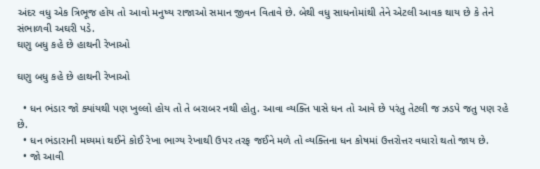અંદર વધુ એક ત્રિભૂજ હોય તો આવો મનુષ્ય રાજાઓ સમાન જીવન વિતાવે છે. બેથી વધુ સાધનોમાંથી તેને એટલી આવક થાય છે કે તેને સંભાળવી અઘરી પડે.
ઘણુ બધુ કહે છે હાથની રેખાઓ

ઘણુ બધુ કહે છે હાથની રેખાઓ

  • ધન ભંડાર જો ક્યાંયથી પણ ખુલ્લો હોય તો તે બરાબર નથી હોતુ. આવા વ્યક્તિ પાસે ધન તો આવે છે પરંતુ તેટલી જ ઝડપે જતુ પણ રહે છે.
  • ધન ભંડારાની મધ્યમાં થઈને કોઈ રેખા ભાગ્ય રેખાથી ઉપર તરફ જઈને મળે તો વ્યક્તિના ધન કોષમાં ઉત્તરોત્તર વધારો થતો જાય છે.
  • જો આવી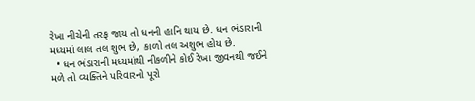રેખા નીચેની તરફ જાય તો ધનની હાનિ થાય છે. ધન ભંડારાની મધ્યમાં લાલ તલ શુભ છે, કાળો તલ અશુભ હોય છે.
  • ધન ભંડારાની મધ્યમાંથી નીકળીને કોઈ રેખા જીવનથી જઈને મળે તો વ્યક્તિને પરિવારનો પૂરો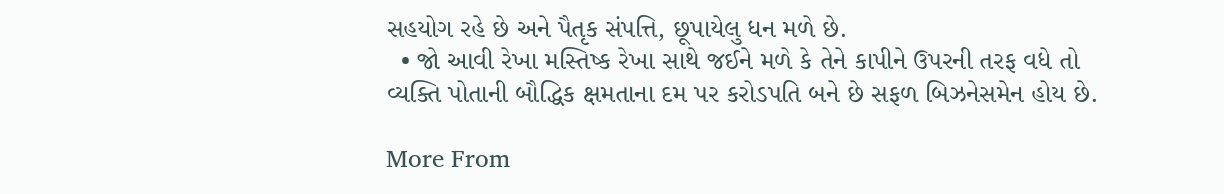સહયોગ રહે છે અને પૈતૃક સંપત્તિ, છૂપાયેલુ ધન મળે છે.
  • જો આવી રેખા મસ્તિષ્ક રેખા સાથે જઈને મળે કે તેને કાપીને ઉપરની તરફ વધે તો વ્યક્તિ પોતાની બૌદ્ધિક ક્ષમતાના દમ પર કરોડપતિ બને છે સફળ બિઝનેસમેન હોય છે.

More From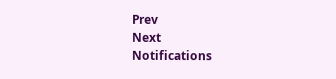Prev
Next
Notifications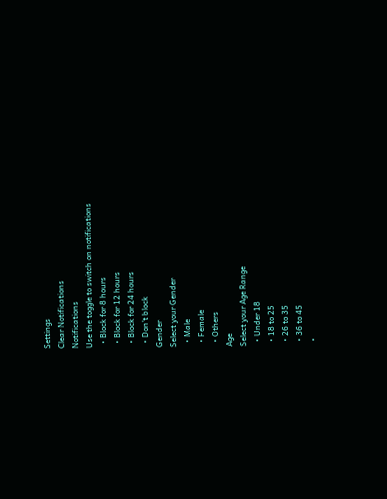Settings
Clear Notifications
Notifications
Use the toggle to switch on notifications
  • Block for 8 hours
  • Block for 12 hours
  • Block for 24 hours
  • Don't block
Gender
Select your Gender
  • Male
  • Female
  • Others
Age
Select your Age Range
  • Under 18
  • 18 to 25
  • 26 to 35
  • 36 to 45
  •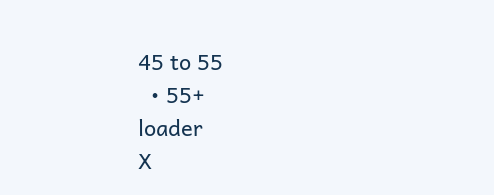45 to 55
  • 55+
loader
X